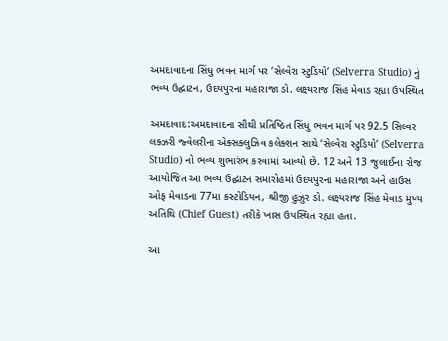અમદાવાદના સિંધુ ભવન માર્ગ પર ‘સેલ્વેરા સ્ટુડિયો’ (Selverra Studio) નું ભવ્ય ઉદ્ઘાટન, ઉદયપુરના મહારાજા ડો. લક્ષ્યરાજ સિંહ મેવાડ રહ્યા ઉપસ્થિત

અમદાવાદ:અમદાવાદના સૌથી પ્રતિષ્ઠિત સિંધુ ભવન માર્ગ પર 92.5 સિલ્વર લક્ઝરી જ્વેલરીના એક્સક્લુઝિવ કલેક્શન સાથે ‘સેલ્વેરા સ્ટુડિયો’ (Selverra Studio) નો ભવ્ય શુભારંભ કરવામાં આવ્યો છે. 12 અને 13 જુલાઈના રોજ આયોજિત આ ભવ્ય ઉદ્ઘાટન સમારોહમાં ઉદયપુરના મહારાજા અને હાઉસ ઓફ મેવાડના 77મા કસ્ટોડિયન, શ્રીજી હુઝુર ડો. લક્ષ્યરાજ સિંહ મેવાડ મુખ્ય અતિથિ (Chief Guest) તરીકે ખાસ ઉપસ્થિત રહ્યા હતા.

આ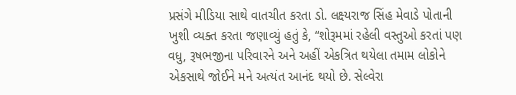પ્રસંગે મીડિયા સાથે વાતચીત કરતા ડો. લક્ષ્યરાજ સિંહ મેવાડે પોતાની ખુશી વ્યક્ત કરતા જણાવ્યું હતું કે, “શોરૂમમાં રહેલી વસ્તુઓ કરતાં પણ વધુ, રૂષભજીના પરિવારને અને અહીં એકત્રિત થયેલા તમામ લોકોને એકસાથે જોઈને મને અત્યંત આનંદ થયો છે. સેલ્વેરા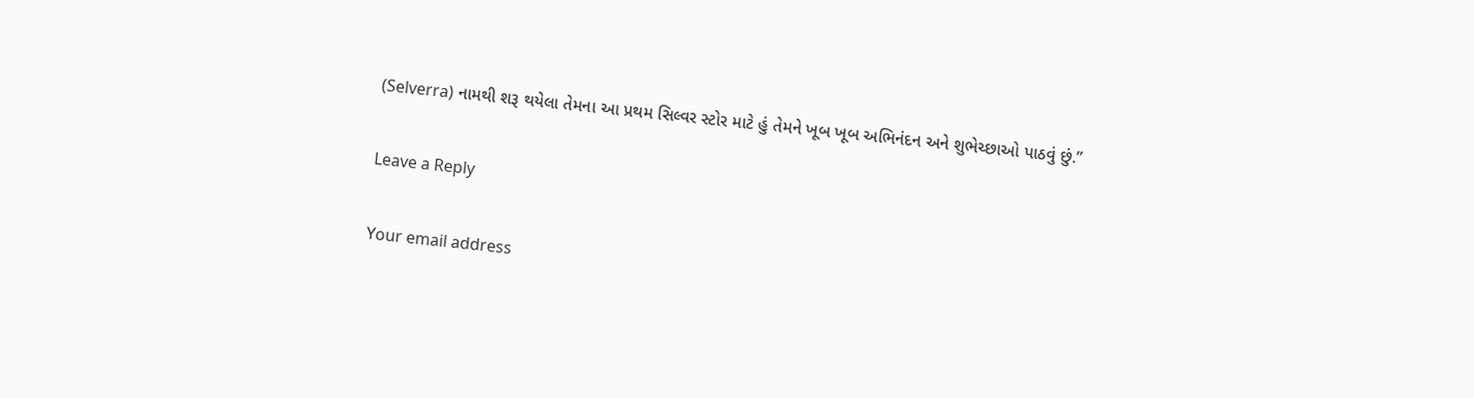(Selverra) નામથી શરૂ થયેલા તેમના આ પ્રથમ સિલ્વર સ્ટોર માટે હું તેમને ખૂબ ખૂબ અભિનંદન અને શુભેચ્છાઓ પાઠવું છું.”

Leave a Reply

Your email address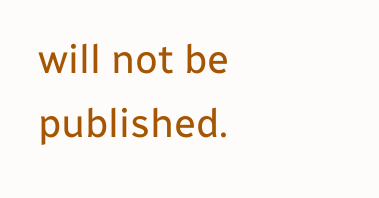will not be published.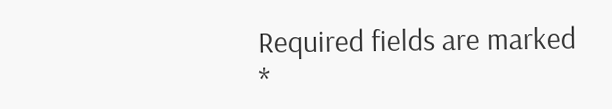Required fields are marked *